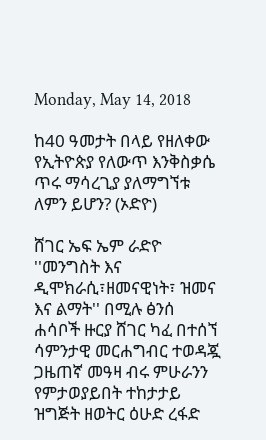Monday, May 14, 2018

ከ40 ዓመታት በላይ የዘለቀው የኢትዮጵያ የለውጥ እንቅስቃሴ ጥሩ ማሳረጊያ ያለማግኘቱ ለምን ይሆን? (ኦድዮ)

ሸገር ኤፍ ኤም ራድዮ ''መንግስት እና ዲሞክራሲ፣ዘመናዊነት፣ ዝመና እና ልማት'' በሚሉ ፅንሰ ሐሳቦች ዙርያ ሸገር ካፈ በተሰኘ ሳምንታዊ መርሐግብር ተወዳጇ ጋዜጠኛ መዓዛ ብሩ ምሁራንን የምታወያይበት ተከታታይ ዝግጅት ዘወትር ዕሁድ ረፋድ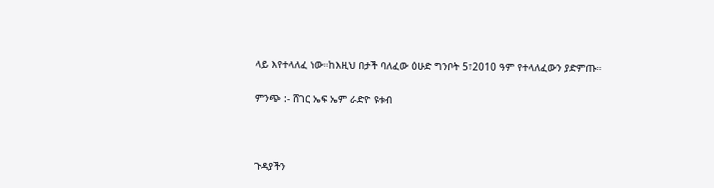ላይ እየተላለፈ ነው።ከእዚህ በታች ባለፈው ዕሁድ ግንቦት 5፣2010 ዓም የተላለፈውን ያድምጡ።

ምንጭ :- ሸገር ኤፍ ኤም ራድዮ ዩቱብ



ጉዳያችን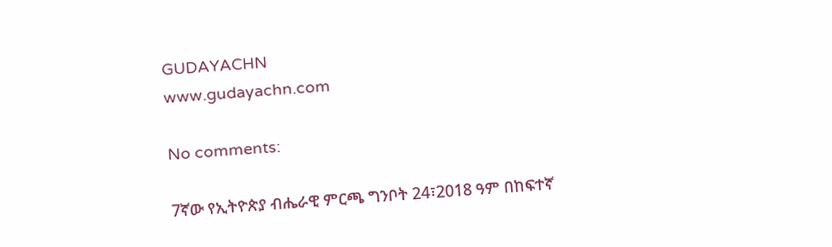GUDAYACHN
www.gudayachn.com

No comments:

7ኛው የኢትዮጵያ ብሔራዊ ምርጫ ግንቦት 24፣2018 ዓም በከፍተኛ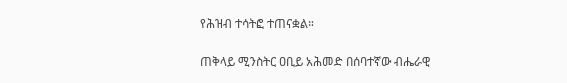የሕዝብ ተሳትፎ ተጠናቋል።

ጠቅላይ ሚንስትር ዐቢይ አሕመድ በሰባተኛው ብሔራዊ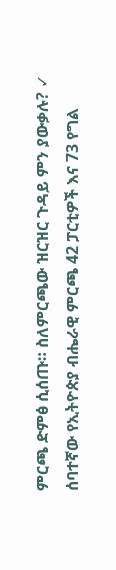ምርጫ ድምፅ ሲሰጡ። ስለምርጫው ዝርዝር ጉዳይ ምን ያውቃሉ? ✓ ሰባተኛው የኢትዮጵያ ብሔራዊ ምርጫ 42 ፓርቲዎች እና 73 የግል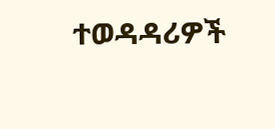ተወዳዳሪዎች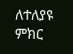ለተለያዩ ምክር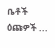ቤቶች ዕጩዎች ...